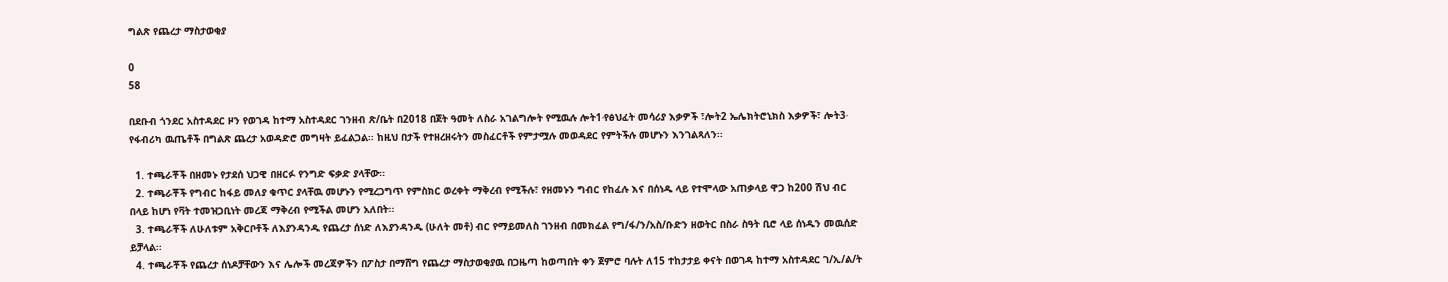ግልጽ የጨረታ ማስታወቂያ

0
58

በደቡብ ጎንደር አስተዳደር ዞን የወገዳ ከተማ አስተዳደር ገንዘብ ጽ/ቤት በ2018 በጀት ዓመት ለስራ አገልግሎት የሚዉሉ ሎት1∙የፅህፈት መሳሪያ እቃዎች ፣ሎት2 ኤሌክትሮኒክስ እቃዎች፣ ሎት3∙ የፋብሪካ ዉጤቶች በግልጽ ጨረታ አወዳድሮ መግዛት ይፈልጋል፡፡ ከዚህ በታች የተዘረዘሩትን መስፈርቶች የምታሟሉ መወዳደር የምትችሉ መሆኑን እንገልጻለን፡፡

  1. ተጫራቾች በዘመኑ የታደሰ ህጋዊ በዘርፉ የንግድ ፍቃድ ያላቸው፡፡
  2. ተጫራቾች የግብር ከፋይ መለያ ቁጥር ያላቸዉ መሆኑን የሚረጋግጥ የምስክር ወረቀት ማቅረብ የሚችሉ፣ የዘመኑን ግብር የከፈሉ እና በሰነዱ ላይ የተሞላው አጠቃላይ ዋጋ ከ200 ሽህ ብር በላይ ከሆነ የቫት ተመዝጋቢነት መረጃ ማቅረብ የሚችል መሆን አለበት፡፡
  3. ተጫራቾች ለሁለቱም አቅርቦቶች ለእያንዳንዱ የጨረታ ሰነድ ለእያንዳንዱ (ሁለት መቶ) ብር የማይመለስ ገንዘብ በመክፈል የግ/ፋ/ን/አስ/ቡድን ዘወትር በስራ ስዓት ቢሮ ላይ ሰነዱን መዉሰድ ይቻላል፡፡
  4. ተጫራቾች የጨረታ ሰነዶቻቸውን እና ሌሎች መረጃዎችን በፖስታ በማሸግ የጨረታ ማስታወቂያዉ በጋዜጣ ከወጣበት ቀን ጀምሮ ባሉት ለ15 ተከታታይ ቀናት በወገዳ ከተማ አስተዳደር ገ/ኢ/ል/ት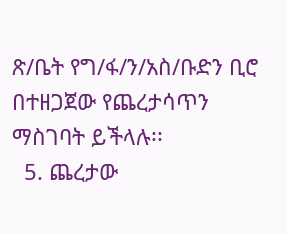ጽ/ቤት የግ/ፋ/ን/አስ/ቡድን ቢሮ በተዘጋጀው የጨረታሳጥን ማስገባት ይችላሉ፡፡
  5. ጨረታው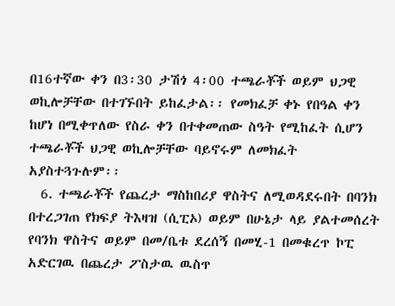በ16ተኛው ቀን በ3፡30 ታሽጎ 4፡00 ተጫራቾች ወይም ህጋዊ ወኪሎቻቸው በተገኙበት ይከፈታል፡፡ የመክፈቻ ቀኑ የበዓል ቀን ከሆነ በሚቀጥለው የስራ ቀን በተቀመጠው ስዓት የሚከፈት ሲሆን ተጫራቾች ህጋዊ ወኪሎቻቸው ባይኖሩም ለመክፈት አያስተጓጉሉም፡፡
  6. ተጫራቾች የጨረታ ማስከበሪያ ዋስትና ለሚወዳደሩበት በባንክ በተረጋገጠ የክፍያ ትእዛዝ (ሲፒኦ) ወይም በሁኔታ ላይ ያልተመሰረት የባንክ ዋስትና ወይም በመ/ቤቱ ደረሰኝ በመሂ-1 በመቁረጥ ኮፒ አድርገዉ በጨረታ ፖስታዉ ዉስጥ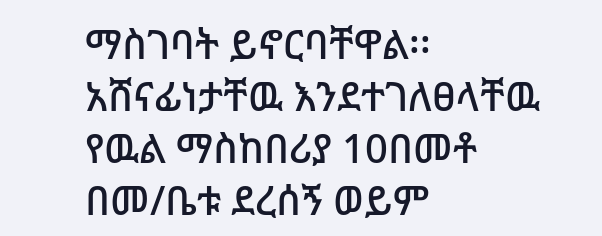ማስገባት ይኖርባቸዋል፡፡ አሸናፊነታቸዉ እንደተገለፀላቸዉ የዉል ማስከበሪያ 10በመቶ በመ/ቤቱ ደረሰኝ ወይም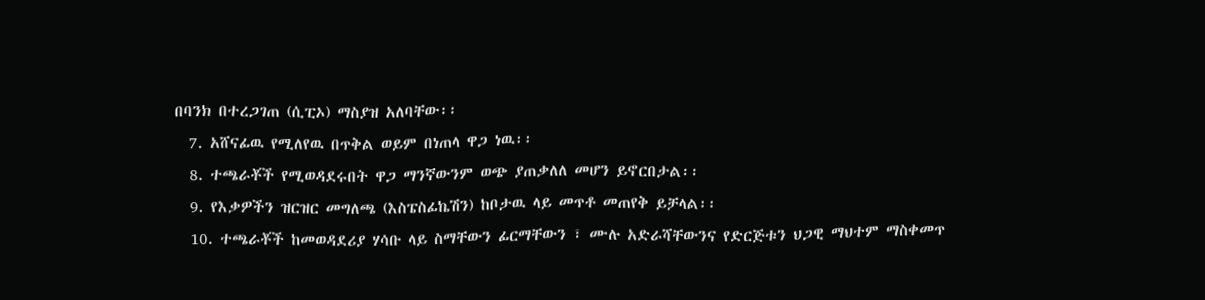በባንክ በተረጋገጠ (ሲፒኦ) ማስያዝ አለባቸው፡፡
  7. አሸናፊዉ የሚለየዉ በጥቅል ወይም በነጠላ ዋጋ ነዉ፡፡
  8. ተጫራቾች የሚወዳደሩበት ዋጋ ማንኛውንም ወጭ ያጠቃለለ መሆን ይኖርበታል፡፡
  9. የእቃዎችን ዝርዝር መግለጫ (እስፔስፊኬሽን) ከቦታዉ ላይ መጥቶ መጠየቅ ይቻላል፡፡
  10. ተጫራቾች ከመወዳደሪያ ሃሳቡ ላይ ስማቸውን ፊርማቸውን ፣ ሙሉ አድራሻቸውንና የድርጅቱን ህጋዊ ማህተም ማስቀመጥ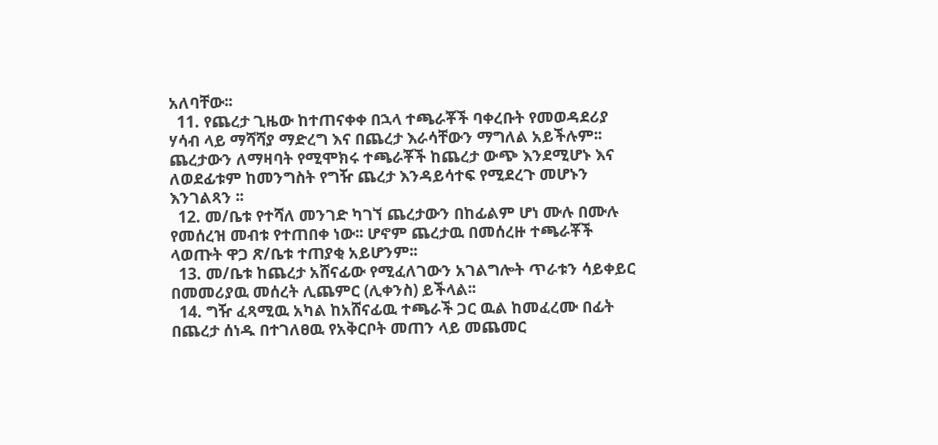አለባቸው፡፡
  11. የጨረታ ጊዜው ከተጠናቀቀ በኋላ ተጫራቾች ባቀረቡት የመወዳደሪያ ሃሳብ ላይ ማሻሻያ ማድረግ እና በጨረታ እራሳቸውን ማግለል አይችሉም፡፡ጨረታውን ለማዛባት የሚሞክሩ ተጫራቾች ከጨረታ ውጭ እንደሚሆኑ እና ለወደፊቱም ከመንግስት የግዥ ጨረታ እንዳይሳተፍ የሚደረጉ መሆኑን እንገልጻን ፡፡
  12. መ/ቤቱ የተሻለ መንገድ ካገኘ ጨረታውን በከፊልም ሆነ ሙሉ በሙሉ የመሰረዝ መብቱ የተጠበቀ ነው፡፡ ሆኖም ጨረታዉ በመሰረዙ ተጫራቾች ላወጡት ዋጋ ጽ/ቤቱ ተጠያቂ አይሆንም፡፡
  13. መ/ቤቱ ከጨረታ አሸናፊው የሚፈለገውን አገልግሎት ጥራቱን ሳይቀይር በመመሪያዉ መሰረት ሊጨምር (ሊቀንስ) ይችላል፡፡
  14. ግዥ ፈጻሚዉ አካል ከአሸናፊዉ ተጫራች ጋር ዉል ከመፈረሙ በፊት በጨረታ ሰነዱ በተገለፀዉ የአቅርቦት መጠን ላይ መጨመር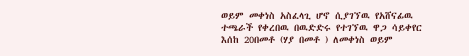ወይም መቀነስ አስፈላጊ ሆኖ ሲያገኘዉ የአሸናፊዉ ተጫራች የቀረበዉ በዉድድሩ የተገኘዉ ዋጋ ሳይቀየር እሰከ 20በመቶ (ሃያ በመቶ ) ለመቀነስ ወይም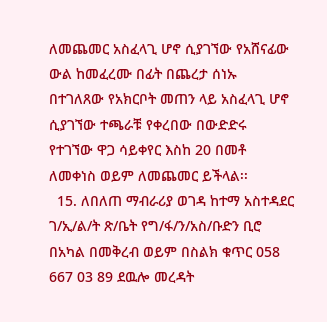ለመጨመር አስፈላጊ ሆኖ ሲያገኘው የአሸናፊው ውል ከመፈረሙ በፊት በጨረታ ሰነኡ በተገለጸው የአክርቦት መጠን ላይ አስፈላጊ ሆኖ ሲያገኘው ተጫራቹ የቀረበው በውድድሩ የተገኘው ዋጋ ሳይቀየር እስከ 20 በመቶ ለመቀነስ ወይም ለመጨመር ይችላል፡፡
  15. ለበለጠ ማብራሪያ ወገዳ ከተማ አስተዳደር ገ/ኢ/ል/ት ጽ/ቤት የግ/ፋ/ን/አስ/ቡድን ቢሮ በአካል በመቅረብ ወይም በስልክ ቁጥር 058 667 03 89 ደዉሎ መረዳት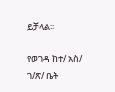ይቻላል፡፡

የወገዳ ከተ/ አስ/ ገ/ጽ/ ቤት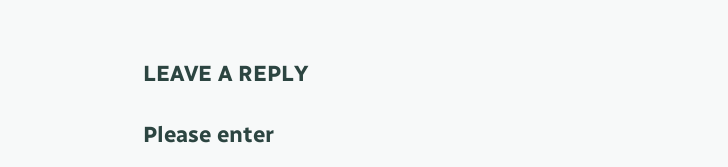LEAVE A REPLY

Please enter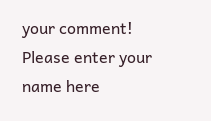your comment!
Please enter your name here